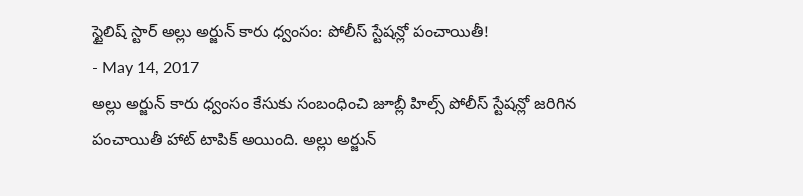స్టైలిష్ స్టార్ అల్లు అర్జున్ కారు ధ్వంసం: పోలీస్ స్టేషన్లో పంచాయితీ!
- May 14, 2017
అల్లు అర్జున్ కారు ధ్వంసం కేసుకు సంబంధించి జూబ్లీ హిల్స్ పోలీస్ స్టేషన్లో జరిగిన పంచాయితీ హాట్ టాపిక్ అయింది. అల్లు అర్జున్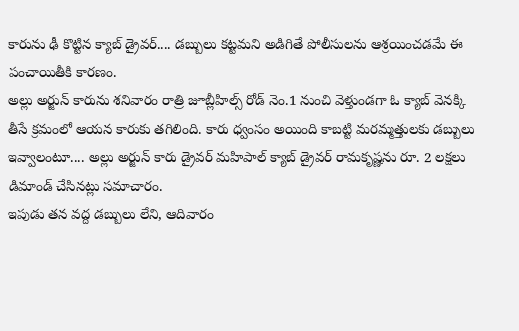కారును ఢీ కొట్టిన క్యాబ్ డ్రైవర్.... డబ్బులు కట్టమని అడిగితే పోలీసులను ఆశ్రయించడమే ఈ పంచాయితీకి కారణం.
అల్లు అర్జున్ కారును శనివారం రాత్రి జూబ్లీహిల్స్ రోడ్ నెం.1 నుంచి వెళ్తుండగా ఓ క్యాబ్ వెనక్కి తీసే క్రమంలో ఆయన కారుకు తగిలింది. కారు ధ్వంసం అయింది కాబట్టి మరమ్మత్తులకు డబ్బులు ఇవ్వాలంటూ.... అల్లు అర్జున్ కారు డ్రైవర్ మహిపాల్ క్యాబ్ డ్రైవర్ రామకృష్ణను రూ. 2 లక్షలు డిమాండ్ చేసినట్లు సమాచారం.
ఇపుడు తన వద్ద డబ్బులు లేని, ఆదివారం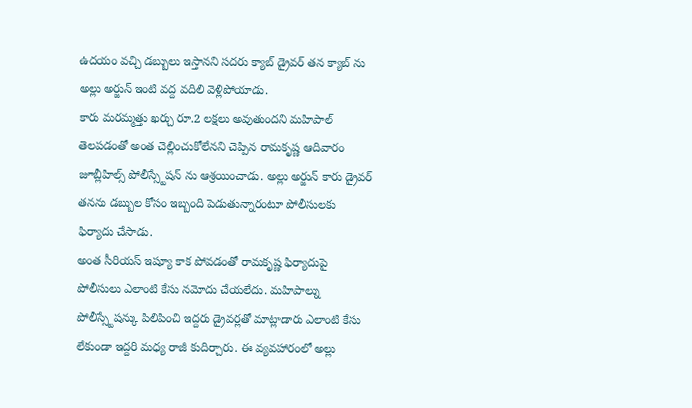ఉదయం వచ్చి డబ్బులు ఇస్తానని సదరు క్యాబ్ డ్రైవర్ తన క్యాబ్ ను అల్లు అర్జున్ ఇంటి వద్ద వదిలి వెళ్లిపోయాడు.
కారు మరమ్మత్తు ఖర్చు రూ.2 లక్షలు అవుతుందని మహిపాల్ తెలపడంతో అంత చెల్లించుకోలేనని చెప్పిన రామకృష్ణ ఆదివారం జూబ్లీహిల్స్ పోలీస్స్టేషన్ ను ఆశ్రయించాడు. అల్లు అర్జున్ కారు డ్రైవర్ తనను డబ్బుల కోసం ఇబ్బంది పెడుతున్నారంటూ పోలీసులకు ఫిర్యాదు చేసాడు.
అంత సీరియస్ ఇష్యూ కాక పోవడంతో రామకృష్ణ ఫిర్యాదుపై పోలీసులు ఎలాంటి కేసు నమోదు చేయలేదు. మహిపాల్ను పోలీస్స్టేషన్కు పిలిపించి ఇద్దరు డ్రైవర్లతో మాట్లాడారు ఎలాంటి కేసు లేకుండా ఇద్దరి మధ్య రాజీ కుదిర్చారు. ఈ వ్యవహారంలో అల్లు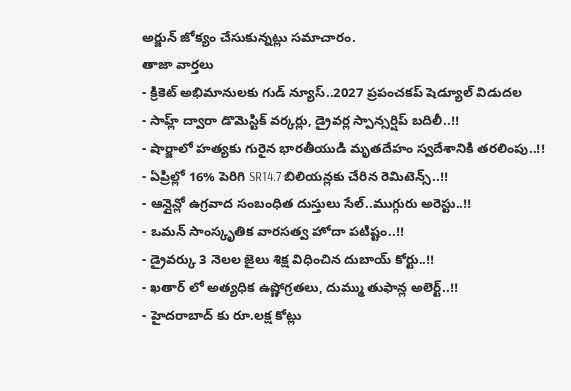అర్జున్ జోక్యం చేసుకున్నట్లు సమాచారం.
తాజా వార్తలు
- క్రికెట్ అభిమానులకు గుడ్ న్యూస్..2027 ప్రపంచకప్ షెడ్యూల్ విడుదల
- సాహ్ల్ ద్వారా డొమెస్టిక్ వర్కర్లు, డ్రైవర్ల స్పాన్సర్షిప్ బదిలీ..!!
- షార్జాలో హత్యకు గురైన భారతీయుడి మృతదేహం స్వదేశానికి తరలింపు..!!
- ఏప్రిల్లో 16% పెరిగి SR14.7 బిలియన్లకు చేరిన రెమిటెన్స్..!!
- ఆన్లైన్లో ఉగ్రవాద సంబంధిత దుస్తులు సేల్..ముగ్గురు అరెస్టు..!!
- ఒమన్ సాంస్కృతిక వారసత్వ హోదా పటిష్టం..!!
- డ్రైవర్కు 3 నెలల జైలు శిక్ష విధించిన దుబాయ్ కోర్టు..!!
- ఖతార్ లో అత్యధిక ఉష్ణోగ్రతలు, దుమ్ము తుఫాన్ల అలెర్ట్..!!
- హైదరాబాద్ కు రూ.లక్ష కోట్లు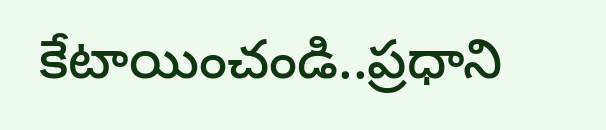కేటాయించండి..ప్రధాని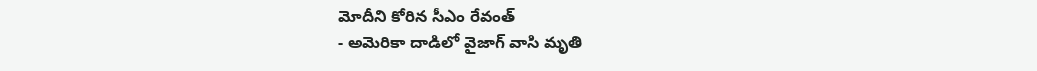మోదీని కోరిన సీఎం రేవంత్
- అమెరికా దాడిలో వైజాగ్ వాసి మృతి